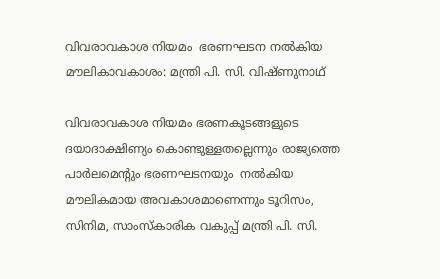വിവരാവകാശ നിയമം  ഭരണഘടന നൽകിയ മൗലികാവകാശം: മന്ത്രി പി. സി. വിഷ്ണുനാഥ്

വിവരാവകാശ നിയമം ഭരണകൂടങ്ങളുടെ ദയാദാക്ഷിണ്യം കൊണ്ടുള്ളതല്ലെന്നും രാജ്യത്തെ പാർലമെന്റും ഭരണഘടനയും  നൽകിയ മൗലികമായ അവകാശമാണെന്നും ടൂറിസം, സിനിമ, സാംസ്‌കാരിക വകുപ്പ് മന്ത്രി പി. സി.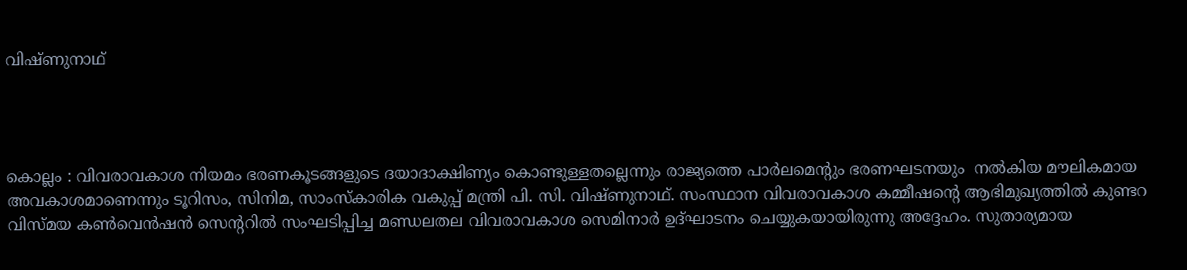വിഷ്ണുനാഥ്




കൊല്ലം : വിവരാവകാശ നിയമം ഭരണകൂടങ്ങളുടെ ദയാദാക്ഷിണ്യം കൊണ്ടുള്ളതല്ലെന്നും രാജ്യത്തെ പാർലമെന്റും ഭരണഘടനയും  നൽകിയ മൗലികമായ അവകാശമാണെന്നും ടൂറിസം, സിനിമ, സാംസ്‌കാരിക വകുപ്പ് മന്ത്രി പി. സി. വിഷ്ണുനാഥ്. സംസ്ഥാന വിവരാവകാശ കമ്മീഷന്റെ ആഭിമുഖ്യത്തിൽ കുണ്ടറ വിസ്മയ കൺവെൻഷൻ സെന്ററിൽ സംഘടിപ്പിച്ച മണ്ഡലതല വിവരാവകാശ സെമിനാർ ഉദ്ഘാടനം ചെയ്യുകയായിരുന്നു അദ്ദേഹം. സുതാര്യമായ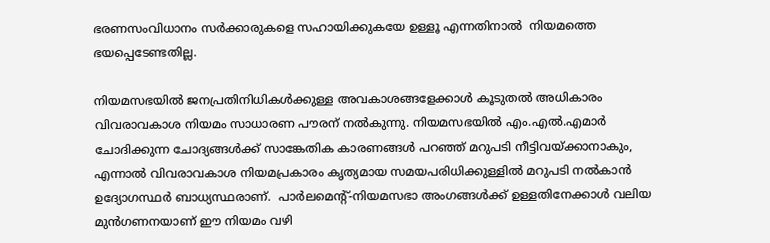ഭരണസംവിധാനം സർക്കാരുകളെ സഹായിക്കുകയേ ഉള്ളൂ എന്നതിനാൽ  നിയമത്തെ ഭയപ്പെടേണ്ടതില്ല.

നിയമസഭയിൽ ജനപ്രതിനിധികൾക്കുള്ള അവകാശങ്ങളേക്കാൾ കൂടുതൽ അധികാരം വിവരാവകാശ നിയമം സാധാരണ പൗരന് നൽകുന്നു. നിയമസഭയിൽ എം.എൽ.എമാർ ചോദിക്കുന്ന ചോദ്യങ്ങൾക്ക് സാങ്കേതിക കാരണങ്ങൾ പറഞ്ഞ് മറുപടി നീട്ടിവയ്ക്കാനാകും,  എന്നാൽ വിവരാവകാശ നിയമപ്രകാരം കൃത്യമായ സമയപരിധിക്കുള്ളിൽ മറുപടി നൽകാൻ ഉദ്യോഗസ്ഥർ ബാധ്യസ്ഥരാണ്.  പാർലമെന്റ്-നിയമസഭാ അംഗങ്ങൾക്ക് ഉള്ളതിനേക്കാൾ വലിയ മുൻഗണനയാണ് ഈ നിയമം വഴി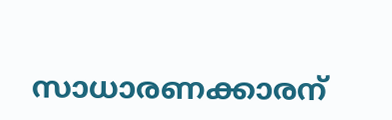സാധാരണക്കാരന്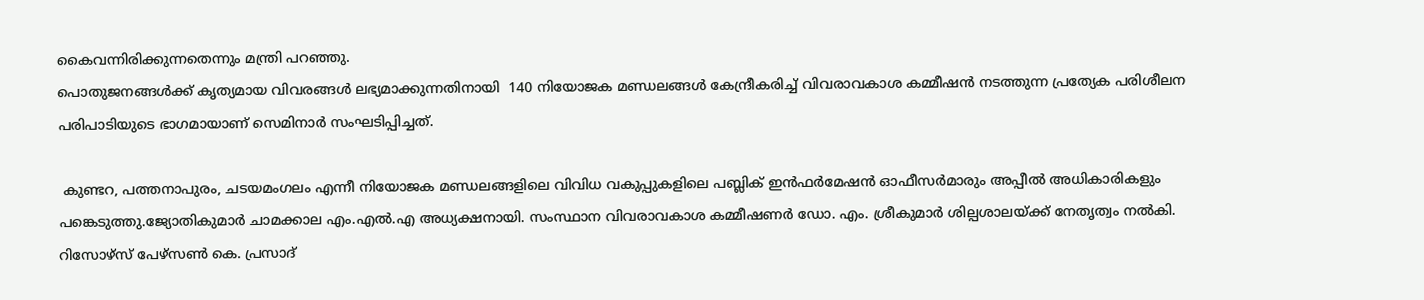കൈവന്നിരിക്കുന്നതെന്നും മന്ത്രി പറഞ്ഞു.
പൊതുജനങ്ങൾക്ക് കൃത്യമായ വിവരങ്ങൾ ലഭ്യമാക്കുന്നതിനായി  140 നിയോജക മണ്ഡലങ്ങൾ കേന്ദ്രീകരിച്ച് വിവരാവകാശ കമ്മീഷൻ നടത്തുന്ന പ്രത്യേക പരിശീലന പരിപാടിയുടെ ഭാഗമായാണ് സെമിനാർ സംഘടിപ്പിച്ചത്.

 കുണ്ടറ, പത്തനാപുരം, ചടയമംഗലം എന്നീ നിയോജക മണ്ഡലങ്ങളിലെ വിവിധ വകുപ്പുകളിലെ പബ്ലിക് ഇൻഫർമേഷൻ ഓഫീസർമാരും അപ്പീൽ അധികാരികളും  പങ്കെടുത്തു.ജ്യോതികുമാർ ചാമക്കാല എം.എൽ.എ അധ്യക്ഷനായി. സംസ്ഥാന വിവരാവകാശ കമ്മീഷണർ ഡോ. എം. ശ്രീകുമാർ ശില്പശാലയ്ക്ക് നേതൃത്വം നൽകി. റിസോഴ്‌സ് പേഴ്‌സൺ കെ. പ്രസാദ്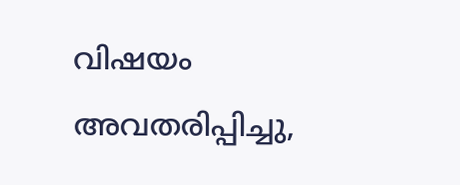വിഷയം അവതരിപ്പിച്ചു,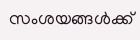സംശയങ്ങൾക്ക്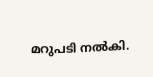മറുപടി നൽകി.